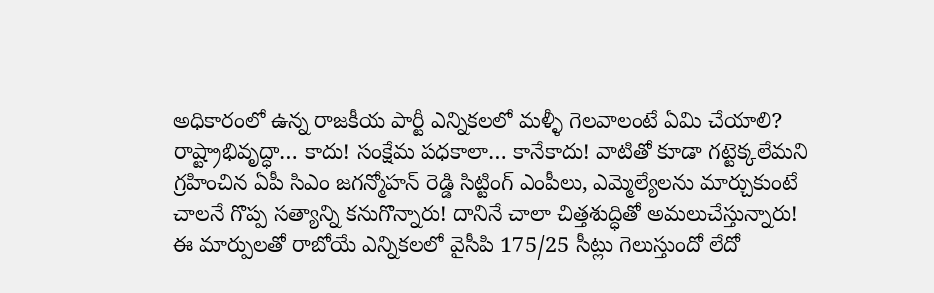అధికారంలో ఉన్న రాజకీయ పార్టీ ఎన్నికలలో మళ్ళీ గెలవాలంటే ఏమి చేయాలి? రాష్ట్రాభివృద్ధా… కాదు! సంక్షేమ పధకాలా… కానేకాదు! వాటితో కూడా గట్టెక్కలేమని గ్రహించిన ఏపీ సిఎం జగన్మోహన్ రెడ్డి సిట్టింగ్ ఎంపీలు, ఎమ్మెల్యేలను మార్చుకుంటే చాలనే గొప్ప సత్యాన్ని కనుగొన్నారు! దానినే చాలా చిత్తశుద్ధితో అమలుచేస్తున్నారు!
ఈ మార్పులతో రాబోయే ఎన్నికలలో వైసీపి 175/25 సీట్లు గెలుస్తుందో లేదో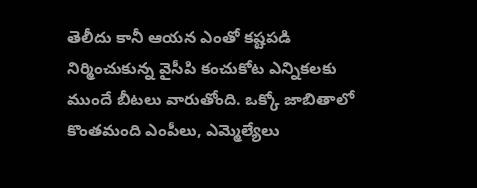తెలీదు కానీ ఆయన ఎంతో కష్టపడి నిర్మించుకున్న వైసీపి కంచుకోట ఎన్నికలకు ముందే బీటలు వారుతోంది. ఒక్కో జాబితాలో కొంతమంది ఎంపీలు, ఎమ్మెల్యేలు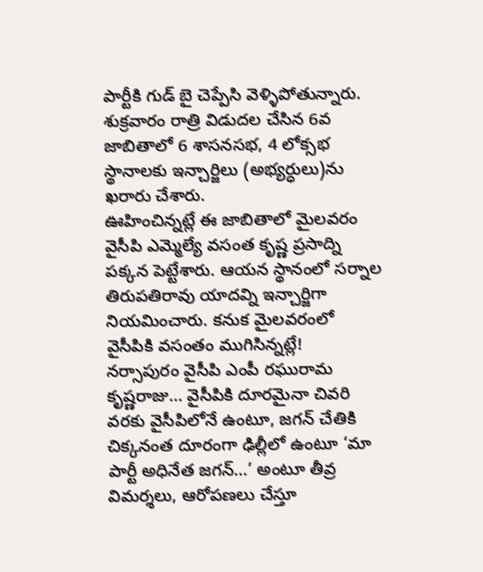పార్టీకి గుడ్ బై చెప్పేసి వెళ్ళిపోతున్నారు.
శుక్రవారం రాత్రి విడుదల చేసిన 6వ జాబితాలో 6 శాసనసభ, 4 లోక్సభ స్థానాలకు ఇన్చార్జిలు (అభ్యర్ధులు)ను ఖరారు చేశారు.
ఊహించిన్నట్లే ఈ జాబితాలో మైలవరం వైసీపి ఎమ్మెల్యే వసంత కృష్ణ ప్రసాద్ని పక్కన పెట్టేశారు. ఆయన స్థానంలో సర్నాల తిరుపతిరావు యాదవ్ని ఇన్చార్జిగా నియమించారు. కనుక మైలవరంలో వైసీపికి వసంతం ముగిసిన్నట్లే!
నర్సాపురం వైసీపి ఎంపీ రఘురామ కృష్ణరాజు… వైసీపికి దూరమైనా చివరి వరకు వైసీపిలోనే ఉంటూ, జగన్ చేతికి చిక్కనంత దూరంగా ఢిల్లీలో ఉంటూ ‘మా పార్టీ అధినేత జగన్…’ అంటూ తీవ్ర విమర్శలు, ఆరోపణలు చేస్తూ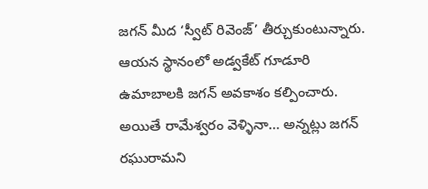జగన్ మీద ‘స్వీట్ రివెంజ్’ తీర్చుకుంటున్నారు. ఆయన స్థానంలో అడ్వకేట్ గూడూరి ఉమాబాలకి జగన్ అవకాశం కల్పించారు.
అయితే రామేశ్వరం వెళ్ళినా… అన్నట్లు జగన్ రఘురామని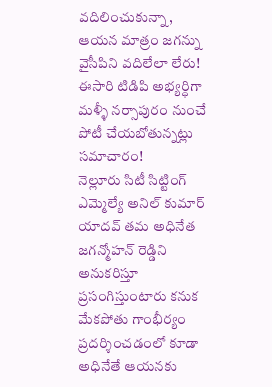వదిలించుకున్నా, ఆయన మాత్రం జగన్ను వైసీపిని వదిలేలా లేరు! ఈసారి టిడిపి అభ్యర్ధిగా మళ్ళీ నర్సాపురం నుంచే పోటీ చేయబోతున్నట్లు సమాచారం!
నెల్లూరు సిటీ సిట్టింగ్ ఎమ్మెల్యే అనిల్ కుమార్ యాదవ్ తమ అధినేత జగన్మోహన్ రెడ్డిని అనుకరిస్తూ ప్రసంగిస్తుంటారు కనుక మేకపోతు గాంభీర్యం ప్రదర్శించడంలో కూడా అధినేతే ఆయనకు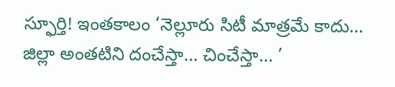స్ఫూర్తి! ఇంతకాలం ‘నెల్లూరు సిటీ మాత్రమే కాదు… జిల్లా అంతటిని దంచేస్తా… చించేస్తా… ’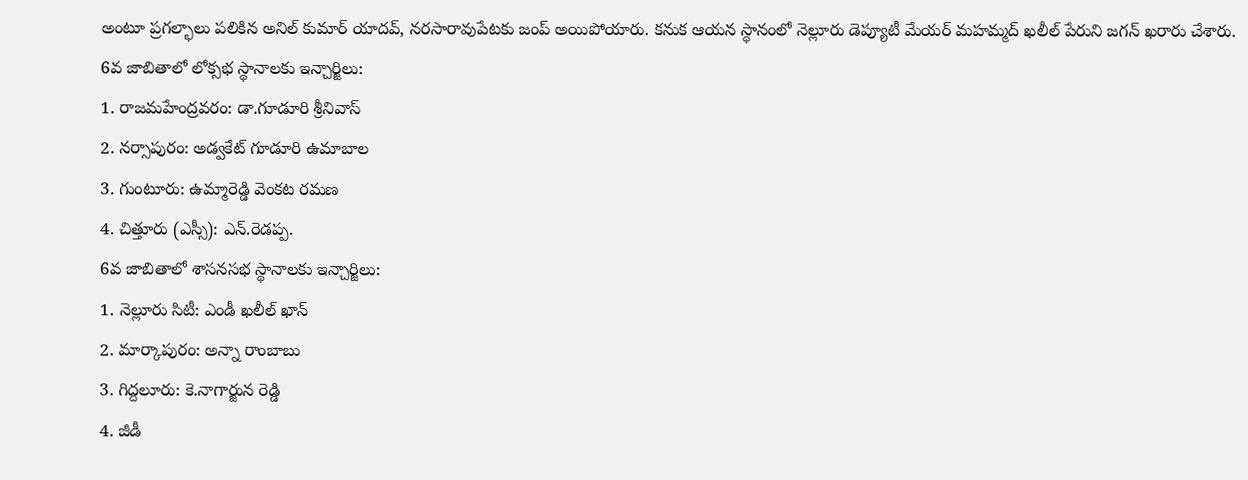అంటూ ప్రగల్భాలు పలికిన అనిల్ కుమార్ యాదవ్, నరసారావుపేటకు జంప్ అయిపోయారు. కనుక ఆయన స్థానంలో నెల్లూరు డెప్యూటీ మేయర్ మహమ్మద్ ఖలీల్ పేరుని జగన్ ఖరారు చేశారు.
6వ జాబితాలో లోక్సభ స్థానాలకు ఇన్చార్జిలు:
1. రాజమహేంద్రవరం: డా.గూడూరి శ్రీనివాస్
2. నర్సాపురం: అడ్వకేట్ గూడూరి ఉమాబాల
3. గుంటూరు: ఉమ్మారెడ్డి వెంకట రమణ
4. చిత్తూరు (ఎస్సీ): ఎన్.రెడప్ప.
6వ జాబితాలో శాసనసభ స్థానాలకు ఇన్చార్జిలు:
1. నెల్లూరు సిటీ: ఎండీ ఖలీల్ ఖాన్
2. మార్కాపురం: అన్నా రాంబాబు
3. గిద్దలూరు: కె.నాగార్జున రెడ్డి
4. జీడీ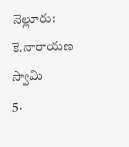నెల్లూరు: కె.నారాయణ స్వామి
5.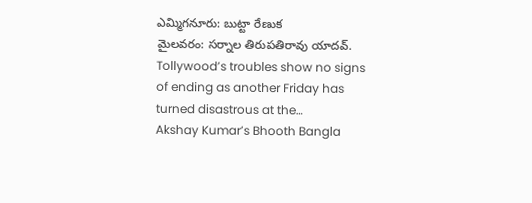ఎమ్మిగనూరు: బుట్టా రేణుక
మైలవరం: సర్నాల తిరుపతిరావు యాదవ్.
Tollywood’s troubles show no signs of ending as another Friday has turned disastrous at the…
Akshay Kumar’s Bhooth Bangla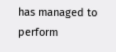has managed to perform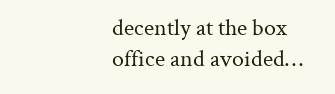decently at the box office and avoided…